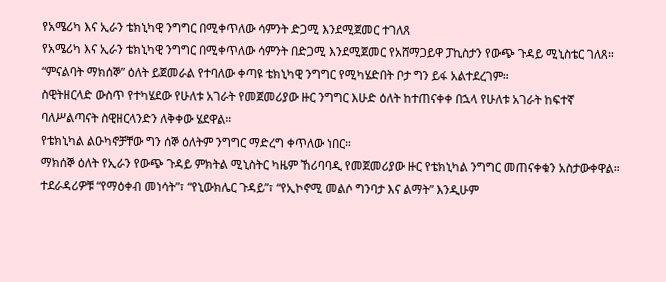የአሜሪካ እና ኢራን ቴክኒካዊ ንግግር በሚቀጥለው ሳምንት ድጋሚ እንደሚጀመር ተገለጸ
የአሜሪካ እና ኢራን ቴክኒካዊ ንግግር በሚቀጥለው ሳምንት በድጋሚ እንደሚጀመር የአሸማጋይዋ ፓኪስታን የውጭ ጉዳይ ሚኒስቴር ገለጸ።
“ምናልባት ማክሰኞ” ዕለት ይጀመራል የተባለው ቀጣዩ ቴክኒካዊ ንግግር የሚካሄድበት ቦታ ግን ይፋ አልተደረገም።
ስዊትዘርላድ ውስጥ የተካሄደው የሁለቱ አገራት የመጀመሪያው ዙር ንግግር እሁድ ዕለት ከተጠናቀቀ በኋላ የሁለቱ አገራት ከፍተኛ ባለሥልጣናት ስዊዘርላንድን ለቅቀው ሄደዋል።
የቴክኒካል ልዑካኖቻቸው ግን ሰኞ ዕለትም ንግግር ማድረግ ቀጥለው ነበር።
ማክሰኞ ዕለት የኢራን የውጭ ጉዳይ ምክትል ሚኒስትር ካዜም ኸሪባባዲ የመጀመሪያው ዙር የቴክኒካል ንግግር መጠናቀቁን አስታውቀዋል።
ተደራዳሪዎቹ “የማዕቀብ መነሳት”፣ “የኒውክሌር ጉዳይ”፣ “የኢኮኖሚ መልሶ ግንባታ እና ልማት” እንዲሁም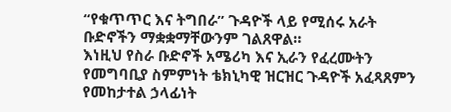“የቁጥጥር እና ትግበራ” ጉዳዮች ላይ የሚሰሩ አራት ቡድኖችን ማቋቋማቸውንም ገልጸዋል።
እነዚህ የስራ ቡድኖች አሜሪካ እና ኢራን የፈረሙትን የመግባቢያ ስምምነት ቴክኒካዊ ዝርዝር ጉዳዮች አፈጻጸምን የመከታተል ኃላፊነት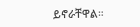ይኖራቸዋል።